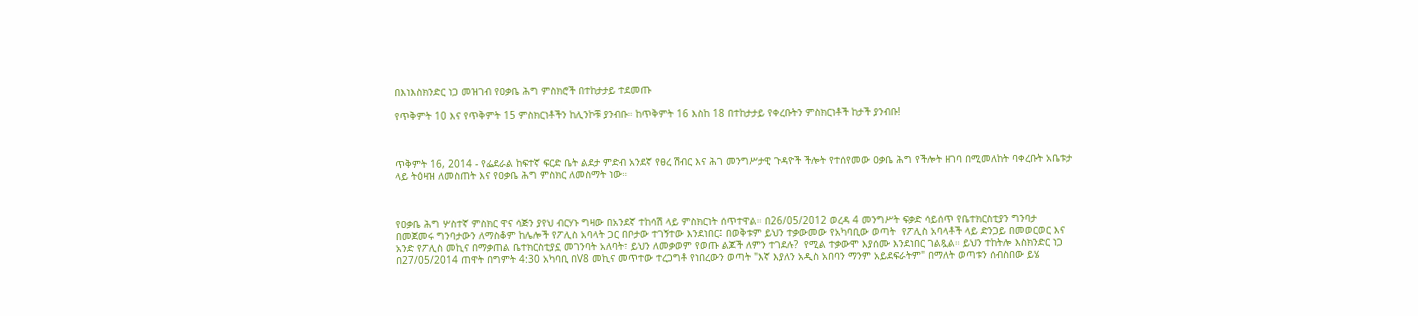በእነእስክንድር ነጋ መዝገብ የዐቃቤ ሕግ ምስክሮች በተከታታይ ተደመጡ

የጥቅምት 10 እና የጥቅምት 15 ምስክርነቶችን ከሊንኮቹ ያንብቡ። ከጥቅምት 16 እስከ 18 በተከታታይ የቀረቡትን ምስክርነቶች ከታች ያንብቡ!



ጥቅምት 16, 2014 - የፌደራል ከፍተኛ ፍርድ ቤት ልደታ ምድብ አንደኛ የፀረ ሽብር እና ሕገ መንግሥታዊ ጉዳዮች ችሎት የተሰየመው ዐቃቤ ሕግ የችሎት ዘገባ በሚመለከት ባቀረቡት አቤቱታ ላይ ትዕዛዝ ለመስጠት እና የዐቃቤ ሕግ ምስክር ለመስማት ነው።



የዐቃቤ ሕግ ሦስተኛ ምስክር ዋና ሳጅን ያየህ ብርሃኑ ግዛው በአንደኛ ተከሳሽ ላይ ምስክርነት ሰጥተዋል። በ26/05/2012 ወረዳ 4 መንግሥት ፍቃድ ሳይሰጥ የቤተክርስቲያን ግንባታ በመጀመሩ ግንባታውን ለማስቆም ከሌሎች የፖሊስ አባላት ጋር በቦታው ተገኝተው እንደነበር፤ በወቅቱም ይህን ተቃውመው የአካባቢው ወጣት  የፖሊስ አባላቶች ላይ ድንጋይ በመወርወር እና አንድ የፖሊስ መኪና በማቃጠል ቤተክርስቲያኗ መገንባት አለባት፣ ይህን ለመቃወም የወጡ ልጆች ለምን ተገደሉ?  የሚል ተቃውሞ እያሰሙ እንደነበር ገልጿል። ይህን ተከትሎ እስክንድር ነጋ በ27/05/2014 ጠዋት በግምት 4:30 አካባቢ በV8 መኪና መጥተው ተረጋግቶ የነበረውን ወጣት "እኛ እያለን አዲስ አበባን ማንም አይደፍራትም" በማለት ወጣቱን ሰብስበው ይሄ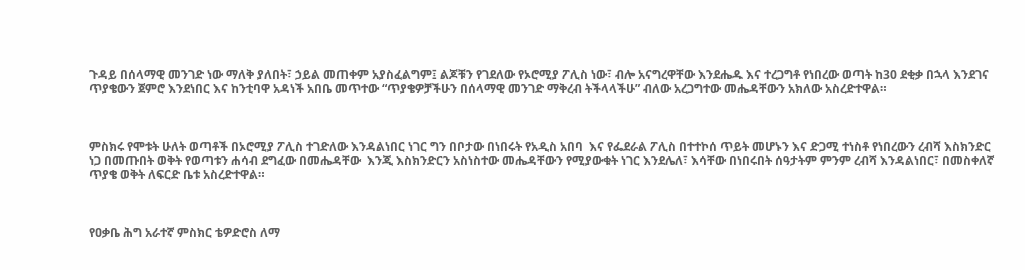ጉዳይ በሰላማዊ መንገድ ነው ማለቅ ያለበት፣ ኃይል መጠቀም አያስፈልግም፤ ልጆቹን የገደለው የኦሮሚያ ፖሊስ ነው፣ ብሎ አናግረዋቸው እንደሔዱ እና ተረጋግቶ የነበረው ወጣት ከ30 ደቂቃ በኋላ እንደገና ጥያቄውን ጀምሮ እንደነበር እና ከንቲባዋ አዳነች አበቤ መጥተው “ጥያቄዎቻችሁን በሰላማዊ መንገድ ማቅረብ ትችላላችሁ” ብለው አረጋግተው መሔዳቸውን አክለው አስረድተዋል።



ምስክሩ የሞቱት ሁለት ወጣቶች በኦሮሚያ ፖሊስ ተገድለው እንዳልነበር ነገር ግን በቦታው በነበሩት የአዲስ አበባ  እና የፌደራል ፖሊስ በተተኮሰ ጥይት መሆኑን እና ድጋሚ ተነስቶ የነበረውን ረብሻ እስክንድር ነጋ በመጡበት ወቅት የወጣቱን ሐሳብ ደግፈው በመሔዳቸው  እንጂ እስክንድርን አስነስተው መሔዳቸውን የሚያውቁት ነገር እንደሌለ፣ እሳቸው በነበሩበት ሰዓታትም ምንም ረብሻ እንዳልነበር፣ በመስቀለኛ ጥያቄ ወቅት ለፍርድ ቤቱ አስረድተዋል።



የዐቃቤ ሕግ አራተኛ ምስክር ቴዎድሮስ ለማ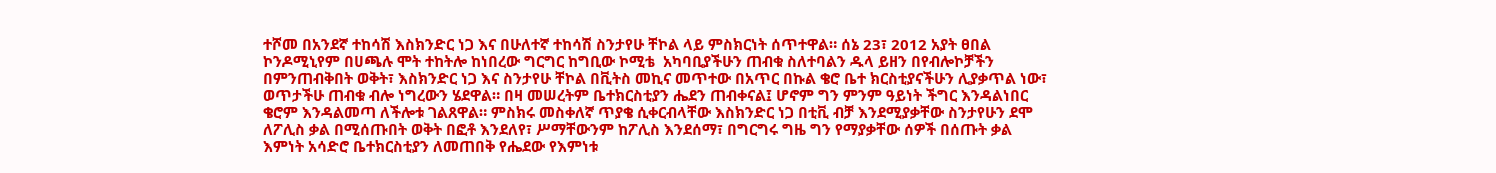ተሾመ በአንደኛ ተከሳሽ እስክንድር ነጋ እና በሁለተኛ ተከሳሽ ስንታየሁ ቸኮል ላይ ምስክርነት ሰጥተዋል። ሰኔ 23፣ 2012 አያት ፀበል ኮንዶሚኒየም በሀጫሉ ሞት ተከትሎ ከነበረው ግርግር ከግቢው ኮሚቴ  አካባቢያችሁን ጠብቁ ስለተባልን ዱላ ይዘን በየብሎኮቻችን በምንጠብቅበት ወቅት፣ እስክንድር ነጋ እና ስንታየሁ ቸኮል በቪትስ መኪና መጥተው በአጥር በኩል ቄሮ ቤተ ክርስቲያናችሁን ሊያቃጥል ነው፣ ወጥታችሁ ጠብቁ ብሎ ነግረውን ሄደዋል። በዛ መሠረትም ቤተክርስቲያን ሔደን ጠብቀናል፤ ሆኖም ግን ምንም ዓይነት ችግር እንዳልነበር ቄሮም እንዳልመጣ ለችሎቱ ገልጸዋል። ምስክሩ መስቀለኛ ጥያቄ ሲቀርብላቸው እስክንድር ነጋ በቲቪ ብቻ እንደሚያቃቸው ስንታየሁን ደሞ ለፖሊስ ቃል በሚሰጡበት ወቅት በፎቶ እንደለየ፣ ሥማቸውንም ከፖሊስ እንደሰማ፣ በግርግሩ ግዜ ግን የማያቃቸው ሰዎች በሰጡት ቃል እምነት አሳድሮ ቤተክርስቲያን ለመጠበቅ የሔደው የእምነቱ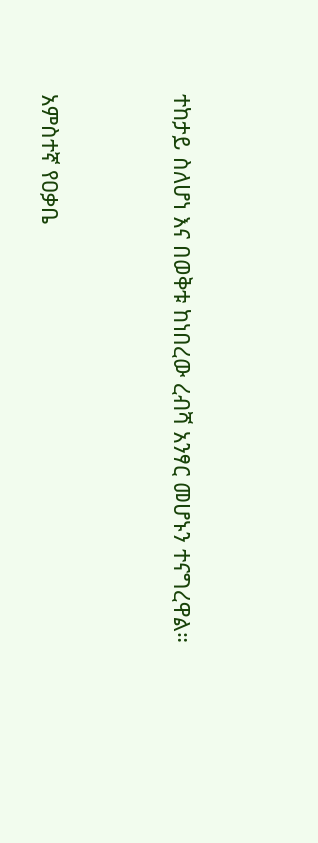ተከታይ ስለሆነ እና በወቅቱ ከነበረው ረብሻ አንፃር መሆኑን ተናግረዋል።



አምስተኛ የዐቃቤ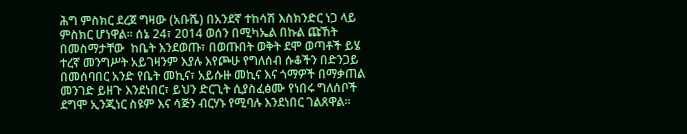ሕግ ምስክር ደረጀ ግዛው (አቡሼ) በአንደኛ ተከሳሽ እስክንድር ነጋ ላይ ምስክር ሆነዋል። ሰኔ 24፣ 2014 ወሰን በሚካኤል በኩል ጩኸት በመስማታቸው  ከቤት እንደወጡ፣ በወጡበት ወቅት ደሞ ወጣቶች ይሄ ተረኛ መንግሥት አይገዛንም እያሉ እየጮሁ የግለሰብ ሱቆችን በድንጋይ በመሰባበር አንድ የቤት መኪና፣ አይሱዙ መኪና እና ጎማዎች በማቃጠል መንገድ ይዘጉ እንደነበር፣ ይህን ድርጊት ሲያስፈፅሙ የነበሩ ግለሰቦች ደግሞ ኢንጂነር ስዩም እና ሳጅን ብርሃኑ የሚባሉ እንደነበር ገልጸዋል።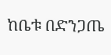ከቤቱ በድንጋጤ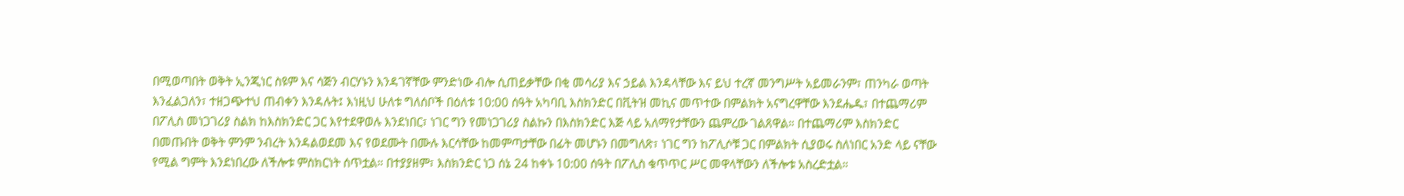በሚወጣበት ወቅት ኢንጂነር ስዩም እና ሳጅን ብርሃኑን እንዳገኛቸው ምንድነው ብሎ ሲጠይቃቸው በቂ መሳሪያ እና ኃይል እንዳላቸው እና ይህ ተረኛ መንግሥት አይመራንም፣ ጠንካራ ወጣት እንፈልጋለን፣ ተዘጋጭተህ ጠብቀን እንዳሉት፤ እነዚህ ሁለቱ ግለሰቦች በዕለቱ 10:00 ሰዓት አካባቢ እስክንድር በቪትዝ መኪና መጥተው በምልክት አናግረዋቸው እንደሔዱ፣ በተጨማሪም በፖሊስ መነጋገሪያ ስልክ ከእስክንድር ጋር እየተደዋወሉ እንደነበር፣ ነገር ግን የመነጋገሪያ ስልኩን በእስክንድር እጅ ላይ አለማየታቸውን ጨምረው ገልጸዋል። በተጨማሪም እስክንድር በመጡበት ወቅት ምንም ንብረት እንዳልወደመ እና የወደሙት በሙሉ እርሳቸው ከመምጣታቸው በፊት መሆኑን በመግለጽ፣ ነገር ግን ከፖሊሶቹ ጋር በምልክት ሲያወሩ ስለነበር አንድ ላይ ናቸው የሚል ግምት እንደነበረው ለችሎቱ ምስክርነት ሰጥቷል። በተያያዘም፣ እስክንድር ነጋ ሰኔ 24 ከቀኑ 10:00 ሰዓት በፖሊስ ቁጥጥር ሥር መዋላቸውን ለችሎቱ አስረድቷል።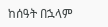ከሰዓት በኋላም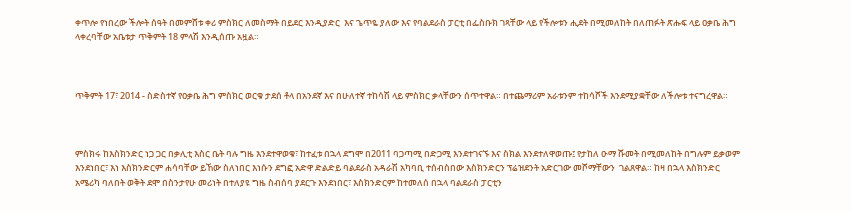ቀጥሎ የነበረው ችሎት ሰዓት በመምሸቱ ቀሪ ምስክር ለመስማት በይደር እንዲያድር  እና ጌጥዬ ያለው እና የባልደራስ ፓርቲ በፌስቡክ ገጻቸው ላይ የችሎቱን ሒደት በሚመለከት በለጠፉት ጽሑፍ ላይ ዐቃቤ ሕግ ላቀረባቸው አቤቱታ ጥቅምት 18 ምላሽ እንዲሰጡ አዟል።



ጥቅምት 17፣ 2014 - ስድስተኛ የዐቃቤ ሕግ ምስክር ወርቁ ታደሰ ቶላ በአንደኛ እና በሁለተኛ ተከሳሽ ላይ ምስክር ቃላቸውን ሰጥተዋል። በተጨማሪም አራቱንም ተከሳሾች እንደሚያቋቸው ለችሎቱ ተናግረዋል።



ምስክሩ ከእስክንድር ነጋ ጋር በቃሊቲ እስር ቤት ባሉ ግዜ እንደተዋወቁ፣ ከተፈቱ በኋላ ደግሞ በ2011 ባጋጣሚ በድጋሚ እንደተገናኙ እና ስክል እንደተለዋወጡ፤ የታከለ ዑማ ሹመት በሚመለከት በግሉም ይቃወም እንደነበር፣ እነ እስክንድርም ሐሳባቸው ይኸው ስለነበር እነሱን ደግፎ አድዋ ድልድይ ባልደራስ አዳራሽ አካባቢ ተሰብስበው እስክንድርን ፕሬዝደንት አድርገው መሾማቸውን  ገልጸዋል። ከዛ በኋላ እስክንድር አሜሪካ ባለበት ወቅት ደሞ በስንታየሁ መሪነት በተለያዩ ግዜ ስብሰባ ያደርጉ እንደነበር፣ እስክንድርም ከተመለሰ በኋላ ባልደራስ ፓርቲን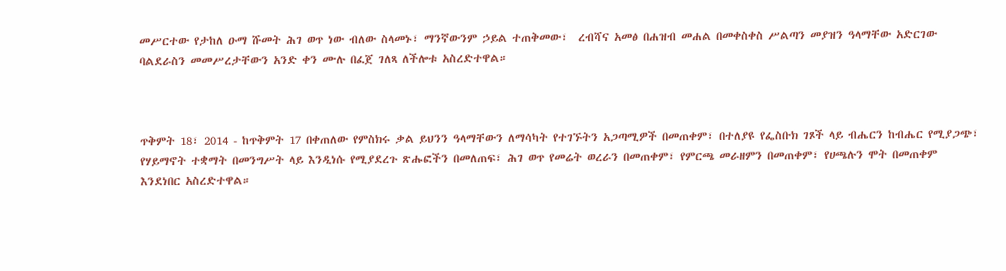መሥርተው የታከለ ዑማ ሹመት ሕገ ወጥ ነው ብለው ስላመኑ፣ ማንኛውንም ኃይል ተጠቅመው፣  ረብሻና አመፅ በሐዝብ መሐል በመቀስቀስ ሥልጣን መያዝን ዓላማቸው አድርገው ባልደራስን መመሥረታቸውን አንድ ቀን ሙሉ በፈጀ ገለጻ ለችሎቱ አስረድተዋል።



ጥቅምት 18፣ 2014 - ከጥቅምት 17 በቀጠለው የምስክሩ ቃል ይህንን ዓላማቸውን ለማሳካት የተገኙትን አጋጣሚዎች በመጠቀም፣ በተለያዩ የፌስቡክ ገጾች ላይ ብሔርን ከብሔር የሚያጋጭ፣ የሃይማኖት ተቋማት በመንግሥት ላይ እንዲነሱ የሚያደረጉ ጽሑፎችን በመለጠፍ፣ ሕገ ወጥ የመሬት ወረራን በመጠቀም፣ የምርጫ መራዘምን በመጠቀም፣ የሀጫሉን ሞት በመጠቀም እንደነበር አስረድተዋል።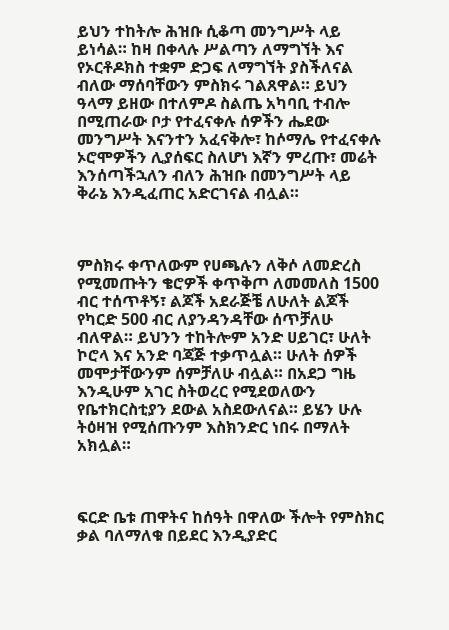ይህን ተከትሎ ሕዝቡ ሲቆጣ መንግሥት ላይ ይነሳል። ከዛ በቀላሉ ሥልጣን ለማግኘት እና የኦርቶዶክስ ተቋም ድጋፍ ለማግኘት ያስችለናል ብለው ማሰባቸውን ምስክሩ ገልጸዋል። ይህን ዓላማ ይዘው በተለምዶ ስልጤ አካባቢ ተብሎ በሚጠራው ቦታ የተፈናቀሉ ሰዎችን ሔደው መንግሥት እናንተን አፈናቅሎ፣ ከሶማሌ የተፈናቀሉ ኦሮሞዎችን ሊያሰፍር ስለሆነ እኛን ምረጡ፣ መሬት እንሰጣችኋለን ብለን ሕዝቡ በመንግሥት ላይ ቅራኔ እንዲፈጠር አድርገናል ብሏል።



ምስክሩ ቀጥለውም የሀጫሉን ለቅሶ ለመድረስ የሚመጡትን ቄሮዎች ቀጥቅጦ ለመመለስ 1500 ብር ተሰጥቶኝ፣ ልጆች አደራጅቼ ለሁለት ልጆች የካርድ 500 ብር ለያንዳንዳቸው ሰጥቻለሁ ብለዋል። ይህንን ተከትሎም አንድ ሀይገር፣ ሁለት ኮሮላ እና አንድ ባጃጅ ተቃጥሏል። ሁለት ሰዎች መሞታቸውንም ሰምቻለሁ ብሏል። በአደጋ ግዜ እንዲሁም አገር ስትወረር የሚደወለውን የቤተክርስቲያን ደውል አስደውለናል። ይሄን ሁሉ ትዕዛዝ የሚሰጡንም እስክንድር ነበሩ በማለት አክሏል።



ፍርድ ቤቱ ጠዋትና ከሰዓት በዋለው ችሎት የምስክር ቃል ባለማለቁ በይደር እንዲያድር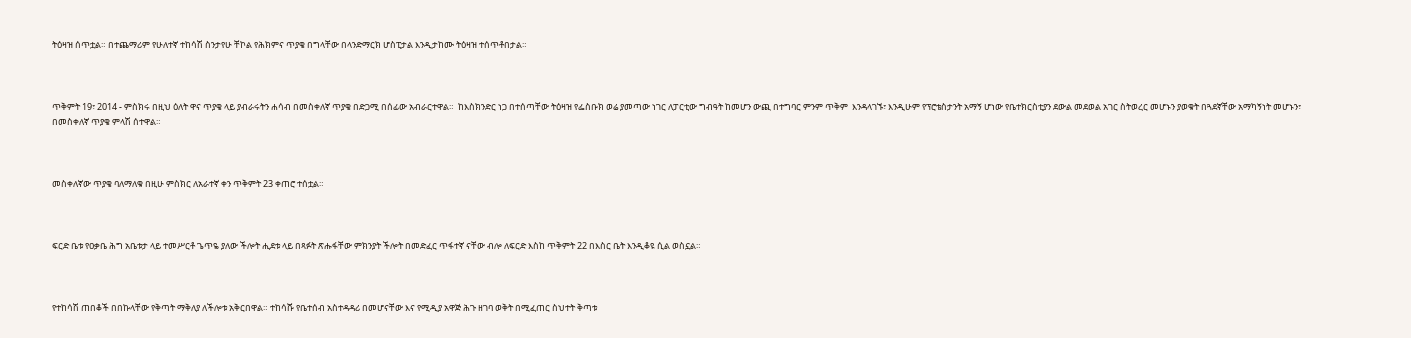ትዕዛዝ ሰጥቷል። በተጨማሪም የሁለተኛ ተከሳሽ ስንታየሁ ቸኮል የሕክምና ጥያቄ በግላቸው በላንድማርክ ሆስፒታል እንዲታከሙ ትዕዛዝ ተሰጥቶበታል።



ጥቅምት 19፣ 2014 - ምስክሩ በዚህ ዕለት ዋና ጥያቄ ላይ ያብራሩትን ሐሳብ በመስቀለኛ ጥያቄ በድጋሚ በሰፊው አብራርተዋል።  ከእስክንድር ነጋ በተሰጣቸው ትዕዛዝ የፌስቡክ ወሬ ያመጣው ነገር ለፓርቲው ግብዓት ከመሆን ውጪ በተግባር ምንም ጥቅም  እንዳላገኙ፣ እንዲሁም የፕሮቴስታንት አማኝ ሆነው የቤተክርስቲያን ደውል መደወል አገር ስትወረር መሆኑን ያወቁት በጓደኛቸው አማካኝነት መሆኑን፣ በመስቀለኛ ጥያቄ ምላሽ ሰተዋል።



መስቀለኛው ጥያቄ ባለማለቁ በዚሁ ምስክር ለአራተኛ ቀን ጥቅምት 23 ቀጠሮ ተሰቷል።



ፍርድ ቤቱ የዐቃቤ ሕግ አቤቱታ ላይ ተመሥርቶ ጌጥዬ ያለው ችሎት ሒደቱ ላይ በጻፉት ጽሑፋቸው ምክንያት ችሎት በመድፈር ጥፋተኛ ናቸው ብሎ ለፍርድ እስከ ጥቅምት 22 በእስር ቤት እንዲቆዩ ሲል ወስኗል።



የተከሳሽ ጠበቆች በበኩላቸው የቅጣት ማቅለያ ለችሎቱ አቅርበዋል። ተከሳሹ የቤተሰብ አስተዳዳሪ በመሆናቸው እና የሚዲያ አዋጅ ሕጉ ዘገባ ወቅት በሚፈጠር ስህተት ቅጣቱ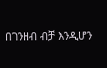በገንዘብ ብቻ እንዲሆን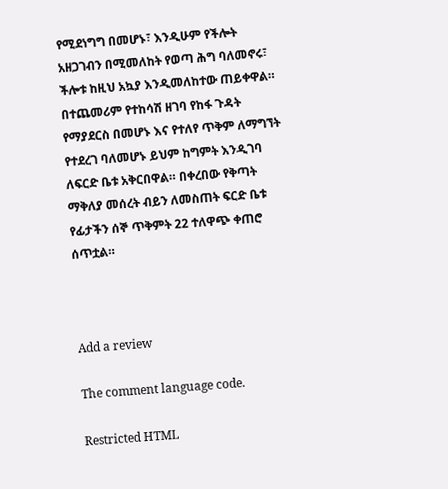የሚደነግግ በመሆኑ፣ እንዲሁም የችሎት አዘጋገብን በሚመለከት የወጣ ሕግ ባለመኖሩ፣ ችሎቱ ከዚህ አኳያ እንዲመለከተው ጠይቀዋል። በተጨመሪም የተከሳሽ ዘገባ የከፋ ጉዳት የማያደርስ በመሆኑ እና የተለየ ጥቅም ለማግኘት የተደረገ ባለመሆኑ ይህም ከግምት እንዲገባ ለፍርድ ቤቱ አቅርበዋል። በቀረበው የቅጣት ማቅለያ መሰረት ብይን ለመስጠት ፍርድ ቤቱ የፊታችን ሰኞ ጥቅምት 22 ተለዋጭ ቀጠሮ ሰጥቷል።



Add a review

The comment language code.

Restricted HTML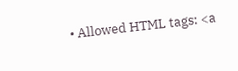• Allowed HTML tags: <a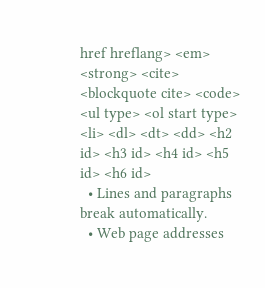href hreflang> <em> <strong> <cite> <blockquote cite> <code> <ul type> <ol start type> <li> <dl> <dt> <dd> <h2 id> <h3 id> <h4 id> <h5 id> <h6 id>
  • Lines and paragraphs break automatically.
  • Web page addresses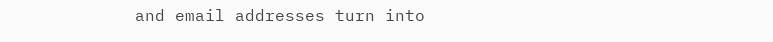and email addresses turn into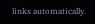links automatically.